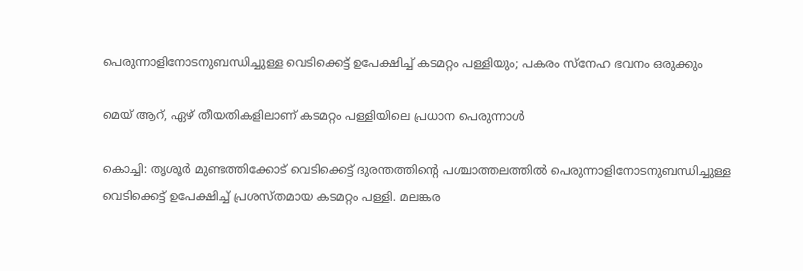പെരുന്നാളിനോടനുബന്ധിച്ചുള്ള വെടിക്കെട്ട് ഉപേക്ഷിച്ച് കടമറ്റം പള്ളിയും; പകരം സ്‌നേഹ ഭവനം ഒരുക്കും

മെയ് ആറ്, ഏഴ് തീയതികളിലാണ് കടമറ്റം പള്ളിയിലെ പ്രധാന പെരുന്നാള്‍

കൊച്ചി: തൃശൂര്‍ മുണ്ടത്തിക്കോട് വെടിക്കെട്ട് ദുരന്തത്തിന്റെ പശ്ചാത്തലത്തില്‍ പെരുന്നാളിനോടനുബന്ധിച്ചുള്ള വെടിക്കെട്ട് ഉപേക്ഷിച്ച് പ്രശസ്തമായ കടമറ്റം പള്ളി. മലങ്കര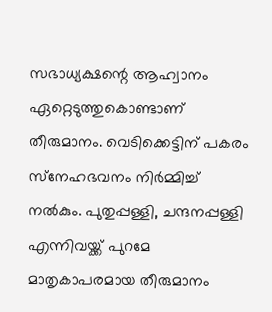സഭാധ്യക്ഷന്റെ ആഹ്വാനം ഏറ്റെടുത്തുകൊണ്ടാണ് തീരുമാനം. വെടിക്കെട്ടിന് പകരം സ്‌നേഹഭവനം നിര്‍മ്മിച്ച് നല്‍കും. പുതുപ്പള്ളി, ചന്ദനപ്പള്ളി എന്നിവയ്ക്ക് പുറമേ മാതൃകാപരമായ തീരുമാനം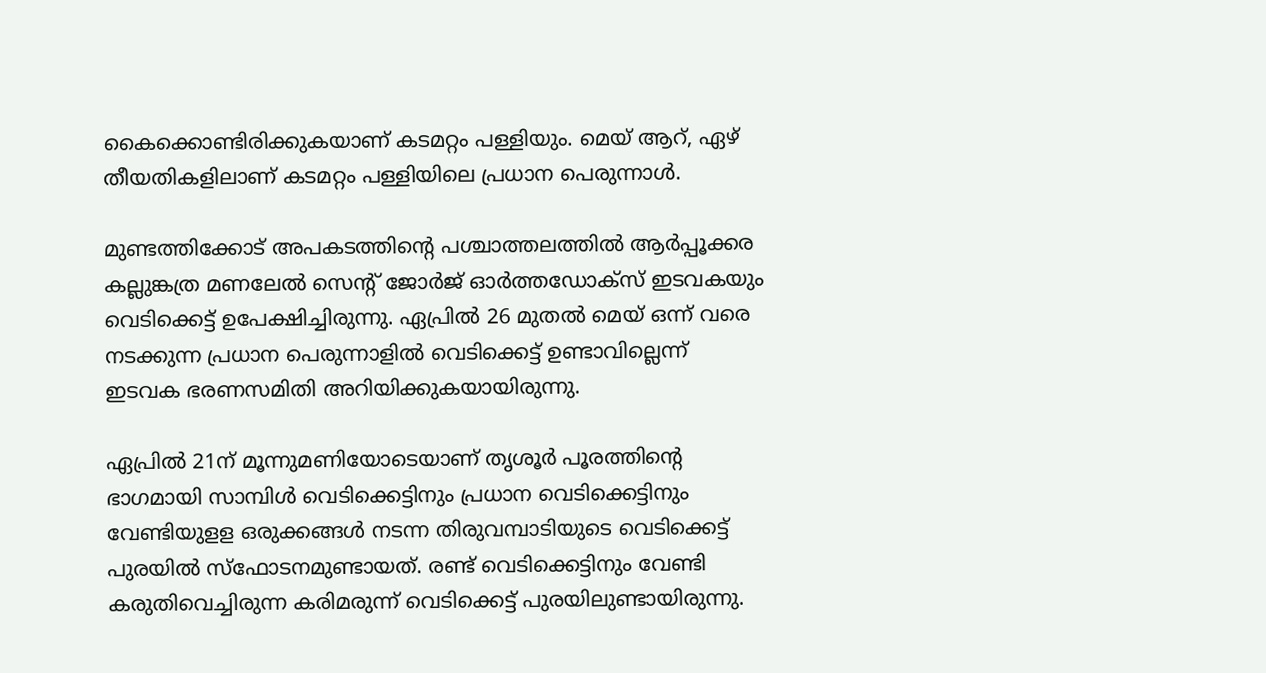കൈക്കൊണ്ടിരിക്കുകയാണ് കടമറ്റം പള്ളിയും. മെയ് ആറ്, ഏഴ് തീയതികളിലാണ് കടമറ്റം പള്ളിയിലെ പ്രധാന പെരുന്നാള്‍.

മുണ്ടത്തിക്കോട് അപകടത്തിന്റെ പശ്ചാത്തലത്തില്‍ ആർപ്പൂക്കര കല്ലുങ്കത്ര മണലേല്‍ സെന്റ് ജോര്‍ജ് ഓര്‍ത്തഡോക്‌സ് ഇടവകയും വെടിക്കെട്ട് ഉപേക്ഷിച്ചിരുന്നു. ഏപ്രില്‍ 26 മുതല്‍ മെയ് ഒന്ന് വരെ നടക്കുന്ന പ്രധാന പെരുന്നാളില്‍ വെടിക്കെട്ട് ഉണ്ടാവില്ലെന്ന് ഇടവക ഭരണസമിതി അറിയിക്കുകയായിരുന്നു.

ഏപ്രില്‍ 21ന് മൂന്നുമണിയോടെയാണ് തൃശൂര്‍ പൂരത്തിന്റെ ഭാഗമായി സാമ്പിള്‍ വെടിക്കെട്ടിനും പ്രധാന വെടിക്കെട്ടിനും വേണ്ടിയുളള ഒരുക്കങ്ങള്‍ നടന്ന തിരുവമ്പാടിയുടെ വെടിക്കെട്ട് പുരയില്‍ സ്ഫോടനമുണ്ടായത്. രണ്ട് വെടിക്കെട്ടിനും വേണ്ടി കരുതിവെച്ചിരുന്ന കരിമരുന്ന് വെടിക്കെട്ട് പുരയിലുണ്ടായിരുന്നു.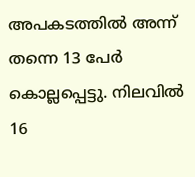അപകടത്തില്‍ അന്ന് തന്നെ 13 പേര്‍ കൊല്ലപ്പെട്ടു. നിലവിൽ 16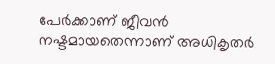പേർക്കാണ് ജീവൻ നഷ്ടമായതെന്നാണ് അധികൃതർ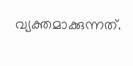വ്യക്തമാക്കുന്നത്.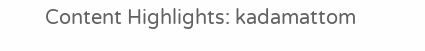Content Highlights: kadamattom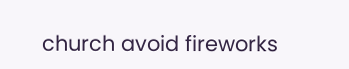church avoid fireworks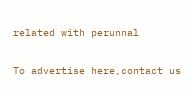related with perunnal

To advertise here,contact us